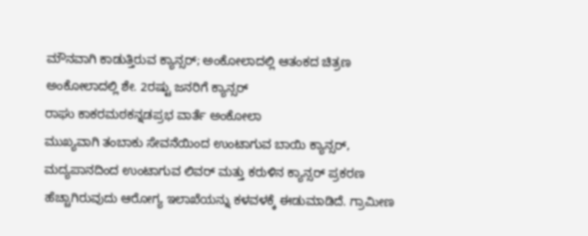ಮೌನವಾಗಿ ಕಾಡುತ್ತಿರುವ ಕ್ಯಾನ್ಸರ್; ಅಂಕೋಲಾದಲ್ಲಿ ಆತಂಕದ ಚಿತ್ರಣ
ಅಂಕೋಲಾದಲ್ಲಿ ಶೇ. 2ರಷ್ಟು ಜನರಿಗೆ ಕ್ಯಾನ್ಸರ್
ರಾಘು ಕಾಕರಮಠಕನ್ನಡಪ್ರಭ ವಾರ್ತೆ ಅಂಕೋಲಾ
ಮುಖ್ಯವಾಗಿ ತಂಬಾಕು ಸೇವನೆಯಿಂದ ಉಂಟಾಗುವ ಬಾಯಿ ಕ್ಯಾನ್ಸರ್, ಮದ್ಯಪಾನದಿಂದ ಉಂಟಾಗುವ ಲಿವರ್ ಮತ್ತು ಕರುಳಿನ ಕ್ಯಾನ್ಸರ್ ಪ್ರಕರಣ ಹೆಚ್ಚಾಗಿರುವುದು ಆರೋಗ್ಯ ಇಲಾಖೆಯನ್ನು ಕಳವಳಕ್ಕೆ ಈಡುಮಾಡಿದೆ. ಗ್ರಾಮೀಣ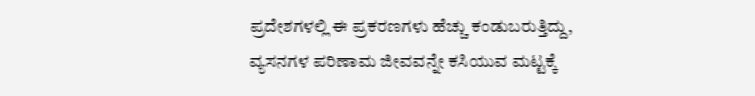ಪ್ರದೇಶಗಳಲ್ಲಿ ಈ ಪ್ರಕರಣಗಳು ಹೆಚ್ಚು ಕಂಡುಬರುತ್ತಿದ್ದು, ವ್ಯಸನಗಳ ಪರಿಣಾಮ ಜೀವವನ್ನೇ ಕಸಿಯುವ ಮಟ್ಟಕ್ಕೆ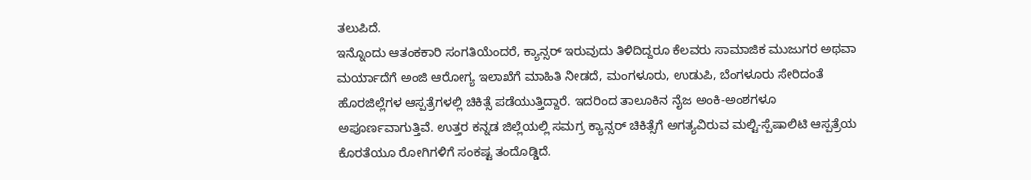ತಲುಪಿದೆ.
ಇನ್ನೊಂದು ಆತಂಕಕಾರಿ ಸಂಗತಿಯೆಂದರೆ, ಕ್ಯಾನ್ಸರ್ ಇರುವುದು ತಿಳಿದಿದ್ದರೂ ಕೆಲವರು ಸಾಮಾಜಿಕ ಮುಜುಗರ ಅಥವಾ ಮರ್ಯಾದೆಗೆ ಅಂಜಿ ಆರೋಗ್ಯ ಇಲಾಖೆಗೆ ಮಾಹಿತಿ ನೀಡದೆ, ಮಂಗಳೂರು, ಉಡುಪಿ, ಬೆಂಗಳೂರು ಸೇರಿದಂತೆ ಹೊರಜಿಲ್ಲೆಗಳ ಆಸ್ಪತ್ರೆಗಳಲ್ಲಿ ಚಿಕಿತ್ಸೆ ಪಡೆಯುತ್ತಿದ್ದಾರೆ. ಇದರಿಂದ ತಾಲೂಕಿನ ನೈಜ ಅಂಕಿ-ಅಂಶಗಳೂ ಅಪೂರ್ಣವಾಗುತ್ತಿವೆ. ಉತ್ತರ ಕನ್ನಡ ಜಿಲ್ಲೆಯಲ್ಲಿ ಸಮಗ್ರ ಕ್ಯಾನ್ಸರ್ ಚಿಕಿತ್ಸೆಗೆ ಅಗತ್ಯವಿರುವ ಮಲ್ಟಿ-ಸ್ಪೆಷಾಲಿಟಿ ಆಸ್ಪತ್ರೆಯ ಕೊರತೆಯೂ ರೋಗಿಗಳಿಗೆ ಸಂಕಷ್ಟ ತಂದೊಡ್ಡಿದೆ.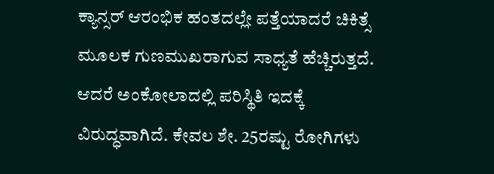ಕ್ಯಾನ್ಸರ್ ಆರಂಭಿಕ ಹಂತದಲ್ಲೇ ಪತ್ತೆಯಾದರೆ ಚಿಕಿತ್ಸೆ ಮೂಲಕ ಗುಣಮುಖರಾಗುವ ಸಾಧ್ಯತೆ ಹೆಚ್ಚಿರುತ್ತದೆ. ಆದರೆ ಅಂಕೋಲಾದಲ್ಲಿ ಪರಿಸ್ಥಿತಿ ಇದಕ್ಕೆ ವಿರುದ್ಧವಾಗಿದೆ. ಕೇವಲ ಶೇ. 25ರಷ್ಟು ರೋಗಿಗಳು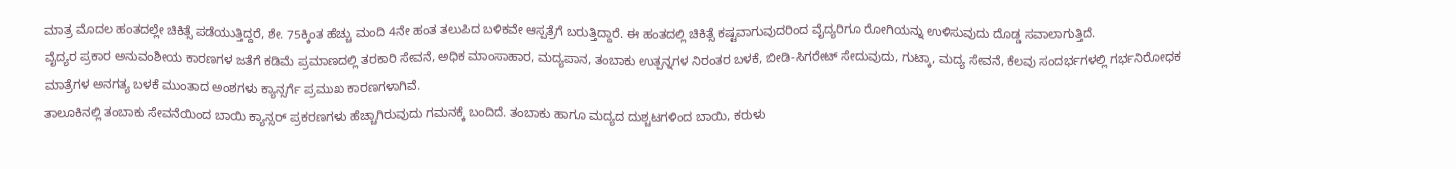ಮಾತ್ರ ಮೊದಲ ಹಂತದಲ್ಲೇ ಚಿಕಿತ್ಸೆ ಪಡೆಯುತ್ತಿದ್ದರೆ, ಶೇ. 75ಕ್ಕಿಂತ ಹೆಚ್ಚು ಮಂದಿ 4ನೇ ಹಂತ ತಲುಪಿದ ಬಳಿಕವೇ ಆಸ್ಪತ್ರೆಗೆ ಬರುತ್ತಿದ್ದಾರೆ. ಈ ಹಂತದಲ್ಲಿ ಚಿಕಿತ್ಸೆ ಕಷ್ಟವಾಗುವುದರಿಂದ ವೈದ್ಯರಿಗೂ ರೋಗಿಯನ್ನು ಉಳಿಸುವುದು ದೊಡ್ಡ ಸವಾಲಾಗುತ್ತಿದೆ.
ವೈದ್ಯರ ಪ್ರಕಾರ ಅನುವಂಶೀಯ ಕಾರಣಗಳ ಜತೆಗೆ ಕಡಿಮೆ ಪ್ರಮಾಣದಲ್ಲಿ ತರಕಾರಿ ಸೇವನೆ, ಅಧಿಕ ಮಾಂಸಾಹಾರ, ಮದ್ಯಪಾನ, ತಂಬಾಕು ಉತ್ಪನ್ನಗಳ ನಿರಂತರ ಬಳಕೆ, ಬೀಡಿ-ಸಿಗರೇಟ್ ಸೇದುವುದು, ಗುಟ್ಕಾ, ಮದ್ಯ ಸೇವನೆ, ಕೆಲವು ಸಂದರ್ಭಗಳಲ್ಲಿ ಗರ್ಭನಿರೋಧಕ ಮಾತ್ರೆಗಳ ಅನಗತ್ಯ ಬಳಕೆ ಮುಂತಾದ ಅಂಶಗಳು ಕ್ಯಾನ್ಸರ್ಗೆ ಪ್ರಮುಖ ಕಾರಣಗಳಾಗಿವೆ.
ತಾಲೂಕಿನಲ್ಲಿ ತಂಬಾಕು ಸೇವನೆಯಿಂದ ಬಾಯಿ ಕ್ಯಾನ್ಸರ್ ಪ್ರಕರಣಗಳು ಹೆಚ್ಚಾಗಿರುವುದು ಗಮನಕ್ಕೆ ಬಂದಿದೆ. ತಂಬಾಕು ಹಾಗೂ ಮದ್ಯದ ದುಶ್ಚಟಗಳಿಂದ ಬಾಯಿ, ಕರುಳು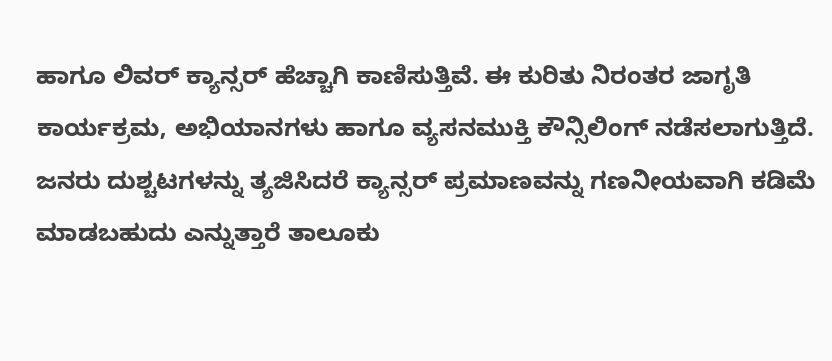ಹಾಗೂ ಲಿವರ್ ಕ್ಯಾನ್ಸರ್ ಹೆಚ್ಚಾಗಿ ಕಾಣಿಸುತ್ತಿವೆ. ಈ ಕುರಿತು ನಿರಂತರ ಜಾಗೃತಿ ಕಾರ್ಯಕ್ರಮ, ಅಭಿಯಾನಗಳು ಹಾಗೂ ವ್ಯಸನಮುಕ್ತಿ ಕೌನ್ಸಿಲಿಂಗ್ ನಡೆಸಲಾಗುತ್ತಿದೆ. ಜನರು ದುಶ್ಚಟಗಳನ್ನು ತ್ಯಜಿಸಿದರೆ ಕ್ಯಾನ್ಸರ್ ಪ್ರಮಾಣವನ್ನು ಗಣನೀಯವಾಗಿ ಕಡಿಮೆ ಮಾಡಬಹುದು ಎನ್ನುತ್ತಾರೆ ತಾಲೂಕು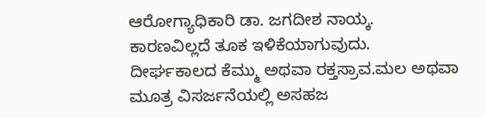ಆರೋಗ್ಯಾಧಿಕಾರಿ ಡಾ. ಜಗದೀಶ ನಾಯ್ಕ.
ಕಾರಣವಿಲ್ಲದೆ ತೂಕ ಇಳಿಕೆಯಾಗುವುದು.
ದೀರ್ಘಕಾಲದ ಕೆಮ್ಮು ಅಥವಾ ರಕ್ತಸ್ರಾವ.ಮಲ ಅಥವಾ ಮೂತ್ರ ವಿಸರ್ಜನೆಯಲ್ಲಿ ಅಸಹಜ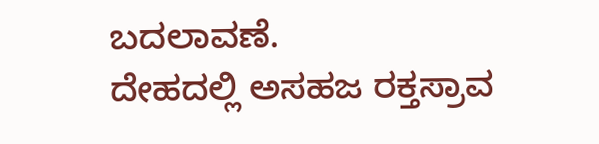ಬದಲಾವಣೆ.
ದೇಹದಲ್ಲಿ ಅಸಹಜ ರಕ್ತಸ್ರಾವ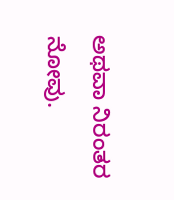ಅಥವಾ ನಿರಂತರ ನೋವು.